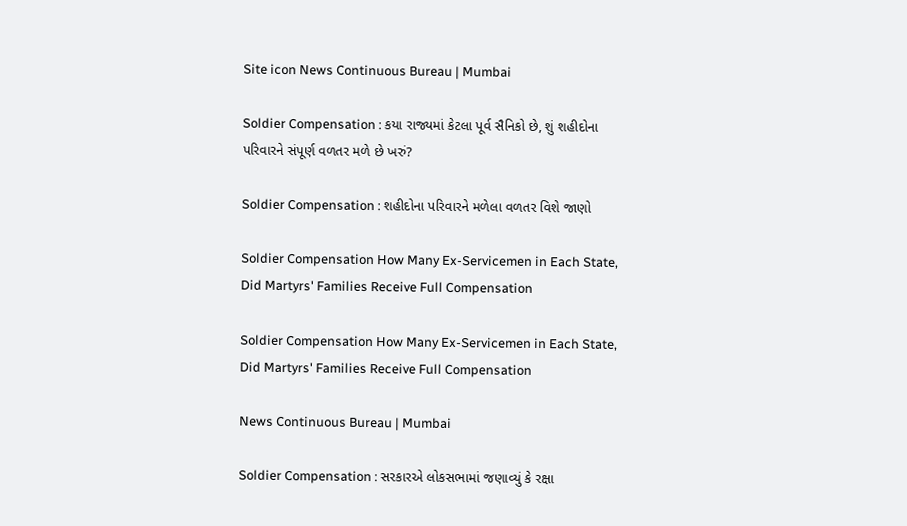Site icon News Continuous Bureau | Mumbai

Soldier Compensation : કયા રાજ્યમાં કેટલા પૂર્વ સૈનિકો છે, શું શહીદોના પરિવારને સંપૂર્ણ વળતર મળે છે ખરું?

Soldier Compensation : શહીદોના પરિવારને મળેલા વળતર વિશે જાણો

Soldier Compensation How Many Ex-Servicemen in Each State, Did Martyrs' Families Receive Full Compensation

Soldier Compensation How Many Ex-Servicemen in Each State, Did Martyrs' Families Receive Full Compensation

News Continuous Bureau | Mumbai

Soldier Compensation : સરકારએ લોકસભામાં જણાવ્યું કે રક્ષા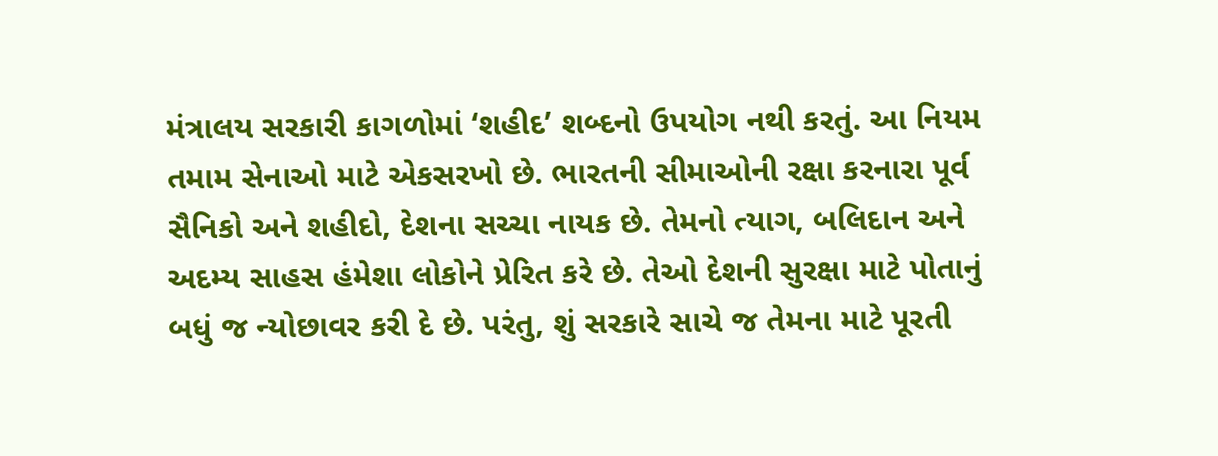મંત્રાલય સરકારી કાગળોમાં ‘શહીદ’ શબ્દનો ઉપયોગ નથી કરતું. આ નિયમ તમામ સેનાઓ માટે એકસરખો છે. ભારતની સીમાઓની રક્ષા કરનારા પૂર્વ સૈનિકો અને શહીદો, દેશના સચ્ચા નાયક છે. તેમનો ત્યાગ, બલિદાન અને અદમ્ય સાહસ હંમેશા લોકોને પ્રેરિત કરે છે. તેઓ દેશની સુરક્ષા માટે પોતાનું બધું જ ન્યોછાવર કરી દે છે. પરંતુ, શું સરકારે સાચે જ તેમના માટે પૂરતી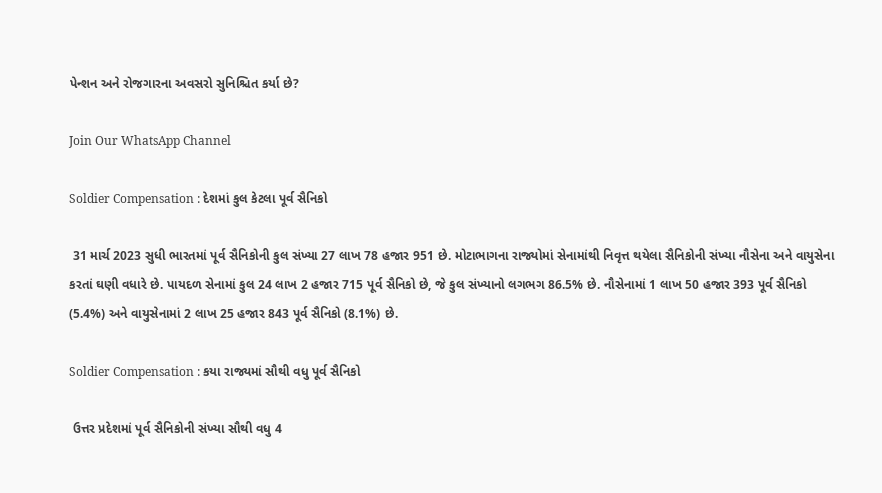પેન્શન અને રોજગારના અવસરો સુનિશ્ચિત કર્યા છે?

Join Our WhatsApp Channel

Soldier Compensation : દેશમાં કુલ કેટલા પૂર્વ સૈનિકો

 31 માર્ચ 2023 સુધી ભારતમાં પૂર્વ સૈનિકોની કુલ સંખ્યા 27 લાખ 78 હજાર 951 છે. મોટાભાગના રાજ્યોમાં સેનામાંથી નિવૃત્ત થયેલા સૈનિકોની સંખ્યા નૌસેના અને વાયુસેના કરતાં ઘણી વધારે છે. પાયદળ સેનામાં કુલ 24 લાખ 2 હજાર 715 પૂર્વ સૈનિકો છે, જે કુલ સંખ્યાનો લગભગ 86.5% છે. નૌસેનામાં 1 લાખ 50 હજાર 393 પૂર્વ સૈનિકો (5.4%) અને વાયુસેનામાં 2 લાખ 25 હજાર 843 પૂર્વ સૈનિકો (8.1%) છે.

Soldier Compensation : કયા રાજ્યમાં સૌથી વધુ પૂર્વ સૈનિકો

 ઉત્તર પ્રદેશમાં પૂર્વ સૈનિકોની સંખ્યા સૌથી વધુ 4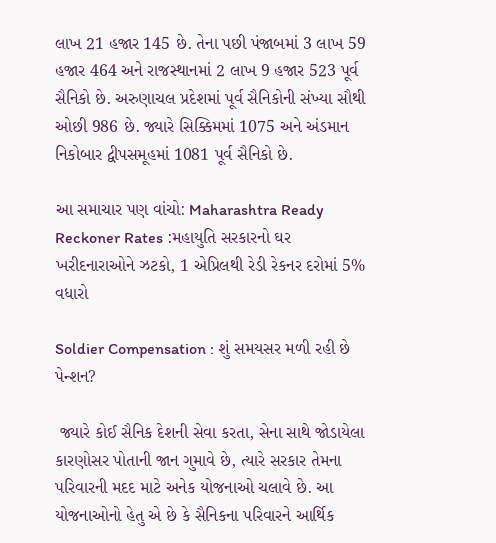લાખ 21 હજાર 145 છે. તેના પછી પંજાબમાં 3 લાખ 59 હજાર 464 અને રાજસ્થાનમાં 2 લાખ 9 હજાર 523 પૂર્વ સૈનિકો છે. અરુણાચલ પ્રદેશમાં પૂર્વ સૈનિકોની સંખ્યા સૌથી ઓછી 986 છે. જ્યારે સિક્કિમમાં 1075 અને અંડમાન નિકોબાર દ્વીપસમૂહમાં 1081 પૂર્વ સૈનિકો છે.

આ સમાચાર પણ વાંચો: Maharashtra Ready Reckoner Rates :મહાયુતિ સરકારનો ઘર ખરીદનારાઓને ઝટકો, 1 એપ્રિલથી રેડી રેકનર દરોમાં 5% વધારો

Soldier Compensation : શું સમયસર મળી રહી છે પેન્શન?

 જ્યારે કોઈ સૈનિક દેશની સેવા કરતા, સેના સાથે જોડાયેલા કારણોસર પોતાની જાન ગુમાવે છે, ત્યારે સરકાર તેમના પરિવારની મદદ માટે અનેક યોજનાઓ ચલાવે છે. આ યોજનાઓનો હેતુ એ છે કે સૈનિકના પરિવારને આર્થિક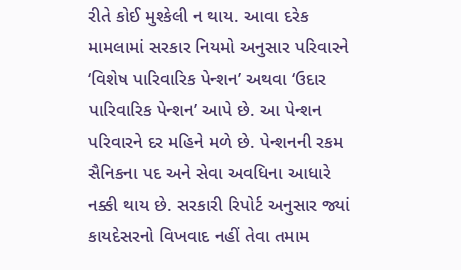રીતે કોઈ મુશ્કેલી ન થાય. આવા દરેક મામલામાં સરકાર નિયમો અનુસાર પરિવારને ‘વિશેષ પારિવારિક પેન્શન’ અથવા ‘ઉદાર પારિવારિક પેન્શન’ આપે છે. આ પેન્શન પરિવારને દર મહિને મળે છે. પેન્શનની રકમ સૈનિકના પદ અને સેવા અવધિના આધારે નક્કી થાય છે. સરકારી રિપોર્ટ અનુસાર જ્યાં કાયદેસરનો વિખવાદ નહીં તેવા તમામ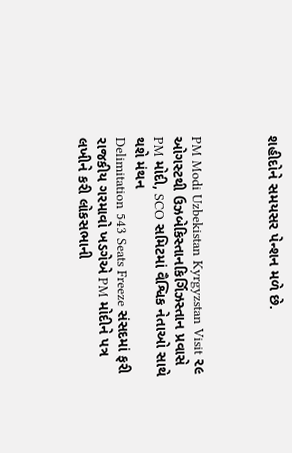શહીદોને સમયસર પેન્શન મળે છે.



PM Modi Uzbekistan Kyrgyzstan Visit ૨૯ ઓગસ્ટથી ઉઝબેકિસ્તાનકિર્ગિઝસ્તાન પ્રવાસે PM મોદી, SCO સમિટમાં વૈશ્વિક નેતાઓ સાથે થશે મંથન
Delimitation 543 Seats Freeze સંસદમાં ફરી રાજકીય ગરમાવો ખડગેએ PM મોદીને પત્ર લખીને કરી લોકસભાની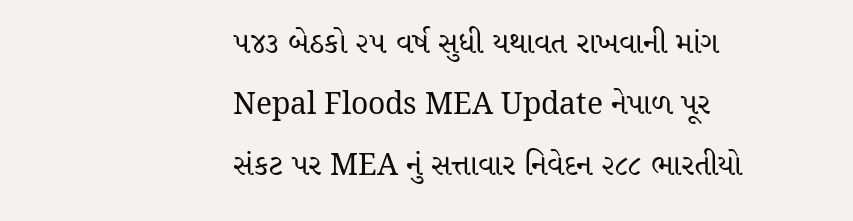૫૪૩ બેઠકો ૨૫ વર્ષ સુધી યથાવત રાખવાની માંગ
Nepal Floods MEA Update નેપાળ પૂર સંકટ પર MEA નું સત્તાવાર નિવેદન ૨૮૮ ભારતીયો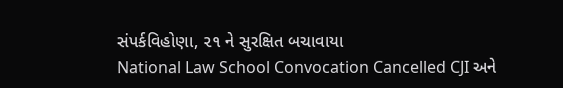સંપર્કવિહોણા, ૨૧ ને સુરક્ષિત બચાવાયા
National Law School Convocation Cancelled CJI અને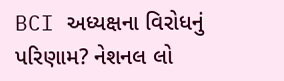BCI અધ્યક્ષના વિરોધનું પરિણામ? નેશનલ લો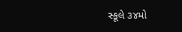સ્કૂલે ૩૪મો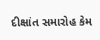દીક્ષાંત સમારોહ કેમ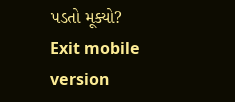પડતો મૂક્યો?
Exit mobile version